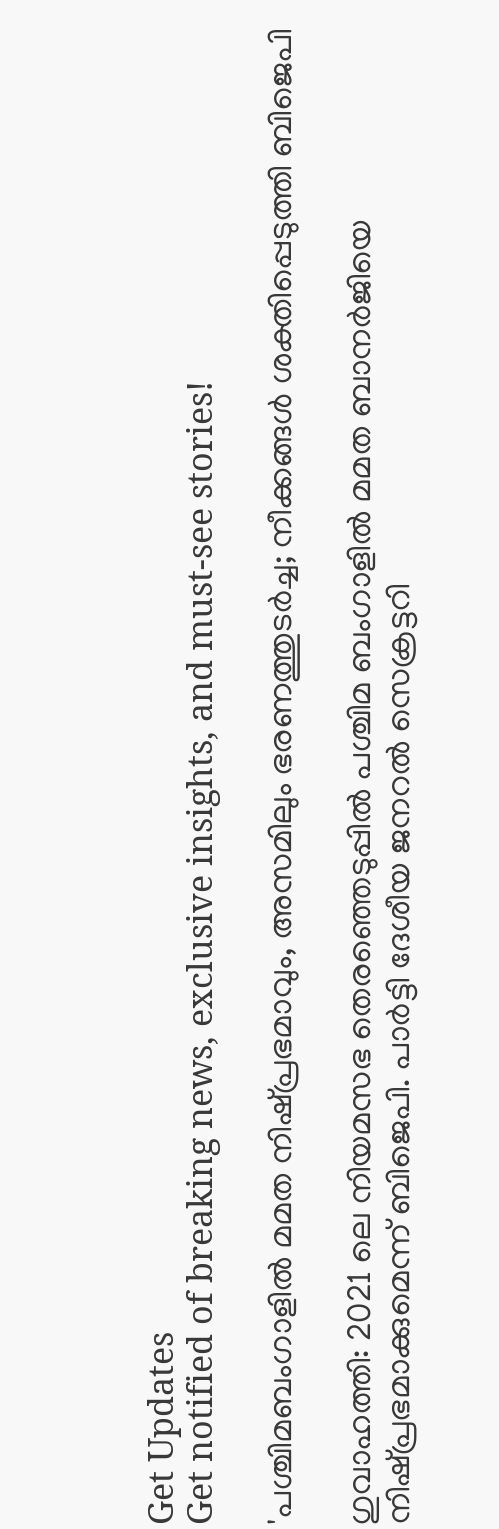Get Updates
Get notified of breaking news, exclusive insights, and must-see stories!

'പശ്ചിമബംഗാളില്‍ മമത നിഷ്പ്രഭമാവും, അസമിലും ഭരണത്തുടര്‍ച്ച; നീക്കങ്ങള്‍ ശക്തിപ്പെടുത്തി ബിജെപി

ഗുവാഹത്തി: 2021 ലെ നിയമസഭ തെരഞ്ഞെടുപ്പില്‍ പശ്ചിമ ബംഗാളില്‍ മമത ബാനര്‍ജിയെ നിഷ്പ്രഭമാക്കുമെന്ന് ബിജെപി. പാര്‍ട്ടി ദേശീയ ജനറല്‍ സെക്രട്ടറി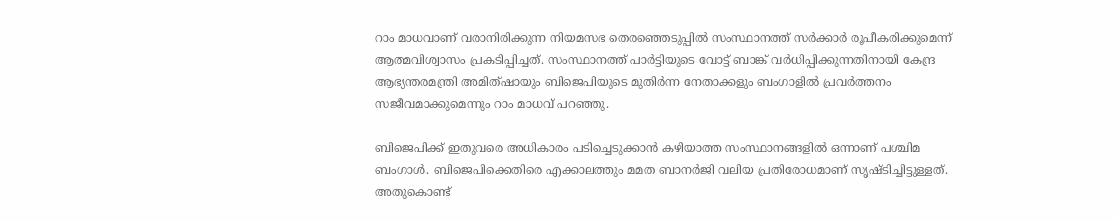റാം മാധവാണ് വരാനിരിക്കുന്ന നിയമസഭ തെരഞ്ഞെടുപ്പില്‍ സംസ്ഥാനത്ത് സര്‍ക്കാര്‍ രൂപീകരിക്കുമെന്ന് ആത്മവിശ്വാസം പ്രകടിപ്പിച്ചത്. സംസ്ഥാനത്ത് പാര്‍ട്ടിയുടെ വോട്ട് ബാങ്ക് വര്‍ധിപ്പിക്കുന്നതിനായി കേന്ദ്ര ആഭ്യന്തരമന്ത്രി അമിത്ഷായും ബിജെപിയുടെ മുതിര്‍ന്ന നേതാക്കളും ബംഗാളില്‍ പ്രവര്‍ത്തനം സജീവമാക്കുമെന്നും റാം മാധവ് പറഞ്ഞു.

ബിജെപിക്ക് ഇതുവരെ അധികാരം പടിച്ചെടുക്കാന്‍ കഴിയാത്ത സംസ്ഥാനങ്ങളില്‍ ഒന്നാണ് പശ്ചിമ ബംഗാള്‍. ബിജെപിക്കെതിരെ എക്കാലത്തും മമത ബാനര്‍ജി വലിയ പ്രതിരോധമാണ് സൃഷ്ടിച്ചിട്ടുള്ളത്. അതുകൊണ്ട്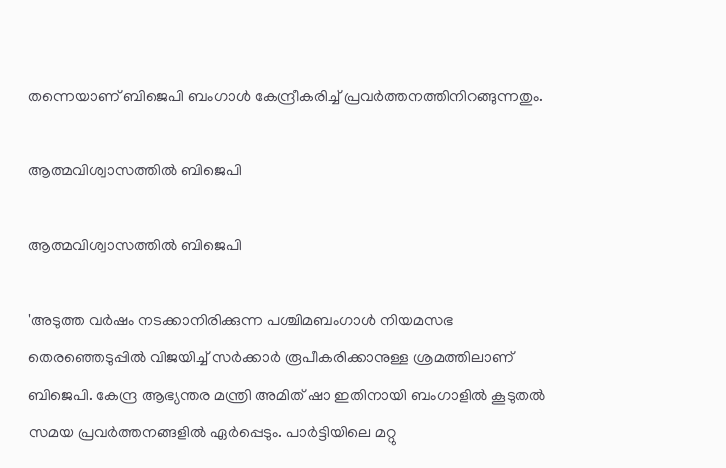തന്നെയാണ് ബിജെപി ബംഗാള്‍ കേന്ദ്രീകരിച്ച് പ്രവര്‍ത്തനത്തിനിറങ്ങുന്നതും.

ആത്മവിശ്വാസത്തില്‍ ബിജെപി

ആത്മവിശ്വാസത്തില്‍ ബിജെപി

'അടുത്ത വര്‍ഷം നടക്കാനിരിക്കുന്ന പശ്ചിമബംഗാള്‍ നിയമസഭ തെരഞ്ഞെടുപ്പില്‍ വിജയിച്ച് സര്‍ക്കാര്‍ രൂപീകരിക്കാനുള്ള ശ്രമത്തിലാണ് ബിജെപി. കേന്ദ്ര ആഭ്യന്തര മന്ത്രി അമിത് ഷാ ഇതിനായി ബംഗാളില്‍ കൂടുതല്‍ സമയ പ്രവര്‍ത്തനങ്ങളില്‍ ഏര്‍പ്പെടും. പാര്‍ട്ടിയിലെ മറ്റു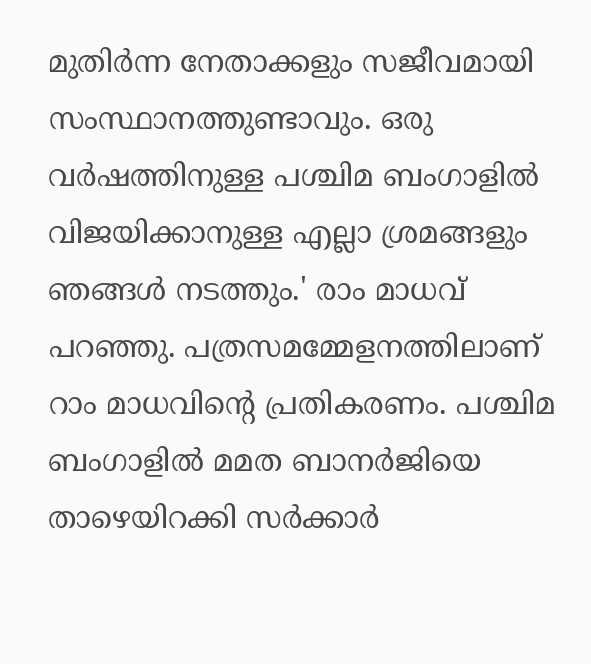മുതിര്‍ന്ന നേതാക്കളും സജീവമായി സംസ്ഥാനത്തുണ്ടാവും. ഒരു വര്‍ഷത്തിനുള്ള പശ്ചിമ ബംഗാളില്‍ വിജയിക്കാനുള്ള എല്ലാ ശ്രമങ്ങളും ഞങ്ങള്‍ നടത്തും.' രാം മാധവ് പറഞ്ഞു. പത്രസമമ്മേളനത്തിലാണ് റാം മാധവിന്റെ പ്രതികരണം. പശ്ചിമ ബംഗാളില്‍ മമത ബാനര്‍ജിയെ താഴെയിറക്കി സര്‍ക്കാര്‍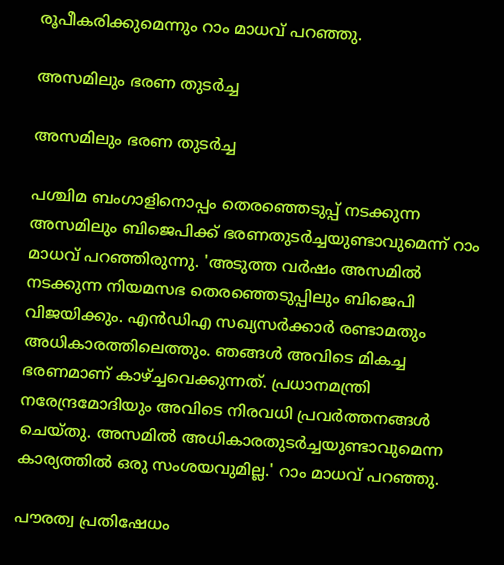രൂപീകരിക്കുമെന്നും റാം മാധവ് പറഞ്ഞു.

അസമിലും ഭരണ തുടര്‍ച്ച

അസമിലും ഭരണ തുടര്‍ച്ച

പശ്ചിമ ബംഗാളിനൊപ്പം തെരഞ്ഞെടുപ്പ് നടക്കുന്ന അസമിലും ബിജെപിക്ക് ഭരണതുടര്‍ച്ചയുണ്ടാവുമെന്ന് റാം മാധവ് പറഞ്ഞിരുന്നു. 'അടുത്ത വര്‍ഷം അസമില്‍ നടക്കുന്ന നിയമസഭ തെരഞ്ഞെടുപ്പിലും ബിജെപി വിജയിക്കും. എന്‍ഡിഎ സഖ്യസര്‍ക്കാര്‍ രണ്ടാമതും അധികാരത്തിലെത്തും. ഞങ്ങള്‍ അവിടെ മികച്ച ഭരണമാണ് കാഴ്ച്ചവെക്കുന്നത്. പ്രധാനമന്ത്രി നരേന്ദ്രമോദിയും അവിടെ നിരവധി പ്രവര്‍ത്തനങ്ങള്‍ ചെയ്തു. അസമില്‍ അധികാരതുടര്‍ച്ചയുണ്ടാവുമെന്ന കാര്യത്തില്‍ ഒരു സംശയവുമില്ല.' റാം മാധവ് പറഞ്ഞു.

പൗരത്വ പ്രതിഷേധം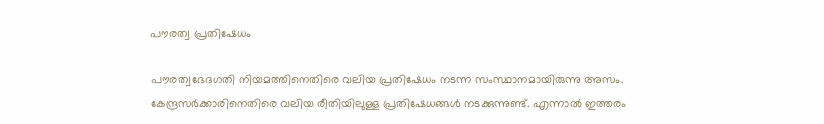പൗരത്വ പ്രതിഷേധം

പൗരത്വഭേദഗതി നിയമത്തിനെതിരെ വലിയ പ്രതിഷേധം നടന്ന സംസ്ഥാനമായിരുന്നു അസം. കേന്ദ്രസര്‍ക്കാരിനെതിരെ വലിയ രീതിയിലുള്ള പ്രതിഷേധങ്ങള്‍ നടക്കുന്നുണ്ട്. എന്നാല്‍ ഇത്തരം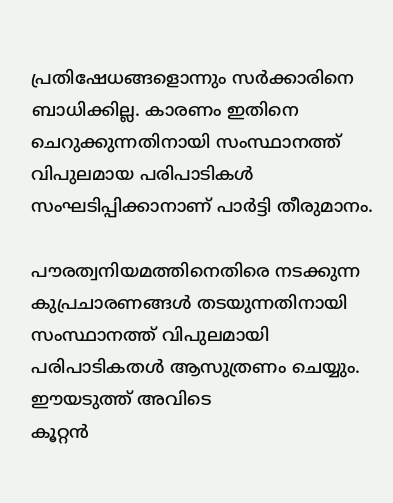പ്രതിഷേധങ്ങളൊന്നും സര്‍ക്കാരിനെ ബാധിക്കില്ല. കാരണം ഇതിനെ ചെറുക്കുന്നതിനായി സംസ്ഥാനത്ത് വിപുലമായ പരിപാടികള്‍ സംഘടിപ്പിക്കാനാണ് പാര്‍ട്ടി തീരുമാനം.

പൗരത്വനിയമത്തിനെതിരെ നടക്കുന്ന കുപ്രചാരണങ്ങള്‍ തടയുന്നതിനായി സംസ്ഥാനത്ത് വിപുലമായി പരിപാടികതള്‍ ആസുത്രണം ചെയ്യും. ഈയടുത്ത് അവിടെ
കൂറ്റന്‍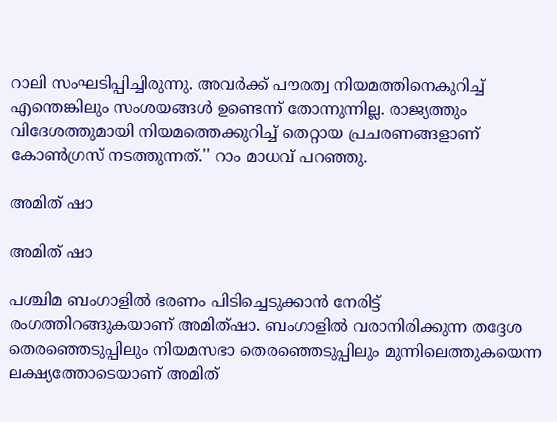റാലി സംഘടിപ്പിച്ചിരുന്നു. അവര്‍ക്ക് പൗരത്വ നിയമത്തിനെകുറിച്ച് എന്തെങ്കിലും സംശയങ്ങള്‍ ഉണ്ടെന്ന് തോന്നുന്നില്ല. രാജ്യത്തും വിദേശത്തുമായി നിയമത്തെക്കുറിച്ച് തെറ്റായ പ്രചരണങ്ങളാണ് കോണ്‍ഗ്രസ് നടത്തുന്നത്.'' റാം മാധവ് പറഞ്ഞു.

അമിത് ഷാ

അമിത് ഷാ

പശ്ചിമ ബംഗാളില്‍ ഭരണം പിടിച്ചെടുക്കാന്‍ നേരിട്ട് രംഗത്തിറങ്ങുകയാണ് അമിത്ഷാ. ബംഗാളില്‍ വരാനിരിക്കുന്ന തദ്ദേശ തെരഞ്ഞെടുപ്പിലും നിയമസഭാ തെരഞ്ഞെടുപ്പിലും മുന്നിലെത്തുകയെന്ന ലക്ഷ്യത്തോടെയാണ് അമിത്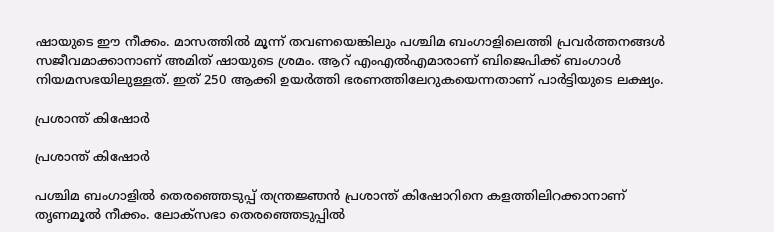ഷായുടെ ഈ നീക്കം. മാസത്തില്‍ മൂന്ന് തവണയെങ്കിലും പശ്ചിമ ബംഗാളിലെത്തി പ്രവര്‍ത്തനങ്ങള്‍ സജീവമാക്കാനാണ് അമിത് ഷായുടെ ശ്രമം. ആറ് എംഎല്‍എമാരാണ് ബിജെപിക്ക് ബംഗാള്‍ നിയമസഭയിലുള്ളത്. ഇത് 250 ആക്കി ഉയര്‍ത്തി ഭരണത്തിലേറുകയെന്നതാണ് പാര്‍ട്ടിയുടെ ലക്ഷ്യം.

പ്രശാന്ത് കിഷോര്‍

പ്രശാന്ത് കിഷോര്‍

പശ്ചിമ ബംഗാളില്‍ തെരഞ്ഞെടുപ്പ് തന്ത്രജ്ഞന്‍ പ്രശാന്ത് കിഷോറിനെ കളത്തിലിറക്കാനാണ് തൃണമൂല്‍ നീക്കം. ലോക്‌സഭാ തെരഞ്ഞെടുപ്പില്‍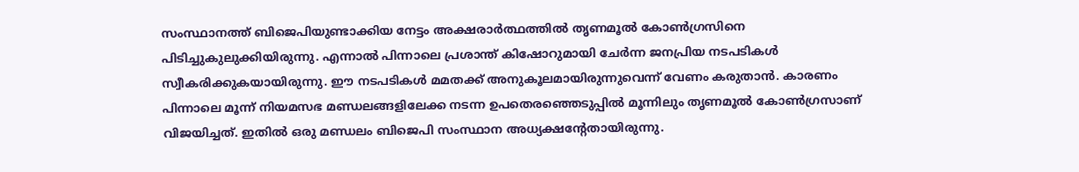സംസ്ഥാനത്ത് ബിജെപിയുണ്ടാക്കിയ നേട്ടം അക്ഷരാര്‍ത്ഥത്തില്‍ തൃണമൂല്‍ കോണ്‍ഗ്രസിനെ പിടിച്ചുകുലുക്കിയിരുന്നു. എന്നാല്‍ പിന്നാലെ പ്രശാന്ത് കിഷോറുമായി ചേര്‍ന്ന ജനപ്രിയ നടപടികള്‍ സ്വീകരിക്കുകയായിരുന്നു. ഈ നടപടികള്‍ മമതക്ക് അനുകൂലമായിരുന്നുവെന്ന് വേണം കരുതാന്‍. കാരണം പിന്നാലെ മൂന്ന് നിയമസഭ മണ്ഡലങ്ങളിലേക്ക നടന്ന ഉപതെരഞ്ഞെടുപ്പില്‍ മൂന്നിലും തൃണമൂല്‍ കോണ്‍ഗ്രസാണ് വിജയിച്ചത്. ഇതില്‍ ഒരു മണ്ഡലം ബിജെപി സംസ്ഥാന അധ്യക്ഷന്റേതായിരുന്നു.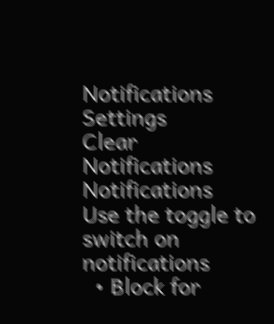Notifications
Settings
Clear Notifications
Notifications
Use the toggle to switch on notifications
  • Block for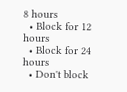8 hours
  • Block for 12 hours
  • Block for 24 hours
  • Don't block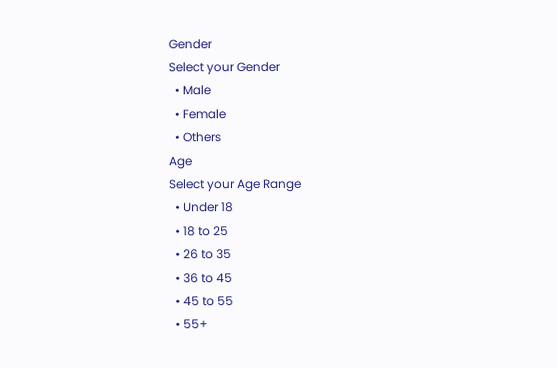Gender
Select your Gender
  • Male
  • Female
  • Others
Age
Select your Age Range
  • Under 18
  • 18 to 25
  • 26 to 35
  • 36 to 45
  • 45 to 55
  • 55+